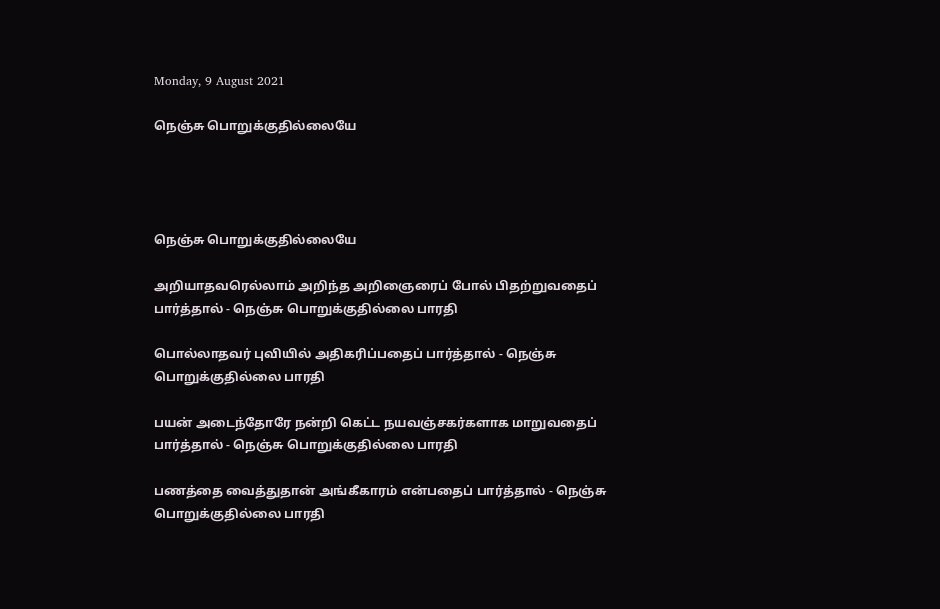Monday, 9 August 2021

நெஞ்சு பொறுக்குதில்லையே




நெஞ்சு பொறுக்குதில்லையே

அறியாதவரெல்லாம் அறிந்த அறிஞைரைப் போல் பிதற்றுவதைப் பார்த்தால் - நெஞ்சு பொறுக்குதில்லை பாரதி

பொல்லாதவர் புவியில் அதிகரிப்பதைப் பார்த்தால் - நெஞ்சு பொறுக்குதில்லை பாரதி

பயன் அடைந்தோரே நன்றி கெட்ட நயவஞ்சகர்களாக மாறுவதைப் பார்த்தால் - நெஞ்சு பொறுக்குதில்லை பாரதி

பணத்தை வைத்துதான் அங்கீகாரம் என்பதைப் பார்த்தால் - நெஞ்சு பொறுக்குதில்லை பாரதி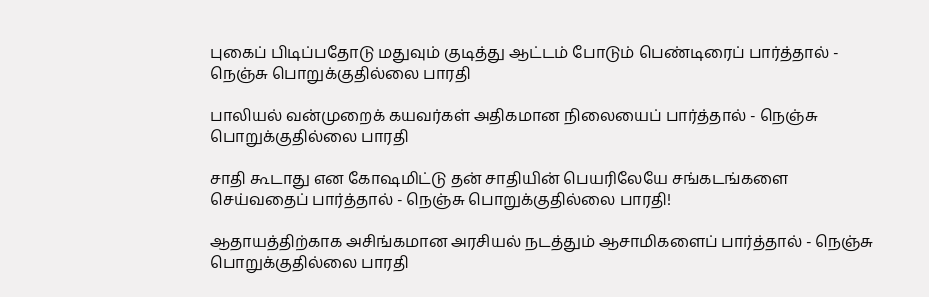புகைப் பிடிப்பதோடு மதுவும் குடித்து ஆட்டம் போடும் பெண்டிரைப் பார்த்தால் - நெஞ்சு பொறுக்குதில்லை பாரதி

பாலியல் வன்முறைக் கயவர்கள் அதிகமான நிலையைப் பார்த்தால் - நெஞ்சு பொறுக்குதில்லை பாரதி

சாதி கூடாது என கோஷமிட்டு தன் சாதியின் பெயரிலேயே சங்கடங்களை செய்வதைப் பார்த்தால் - நெஞ்சு பொறுக்குதில்லை பாரதி!

ஆதாயத்திற்காக அசிங்கமான அரசியல் நடத்தும் ஆசாமிகளைப் பார்த்தால் - நெஞ்சு பொறுக்குதில்லை பாரதி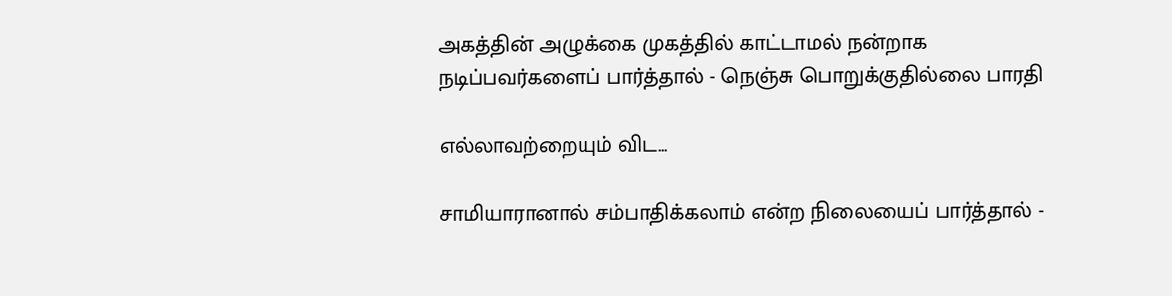அகத்தின் அழுக்கை முகத்தில் காட்டாமல் நன்றாக நடிப்பவர்களைப் பார்த்தால் - நெஞ்சு பொறுக்குதில்லை பாரதி

எல்லாவற்றையும் விட...

சாமியாரானால் சம்பாதிக்கலாம் என்ற நிலையைப் பார்த்தால் -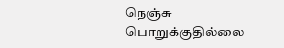நெஞ்சு பொறுக்குதில்லை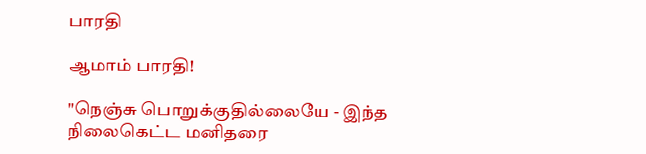பாரதி

ஆமாம் பாரதி!

"நெஞ்சு பொறுக்குதில்லையே - இந்த நிலைகெட்ட மனிதரை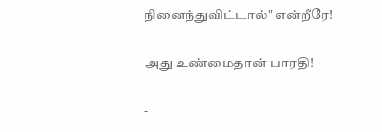நினைந்துவிட்டால்" என்றீரே!

அது உண்மைதான் பாரதி!

-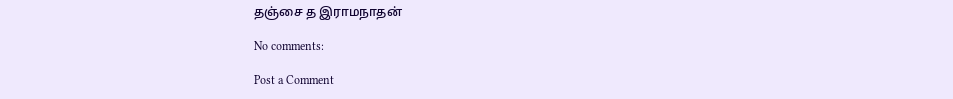தஞ்சை த இராமநாதன்

No comments:

Post a Comment